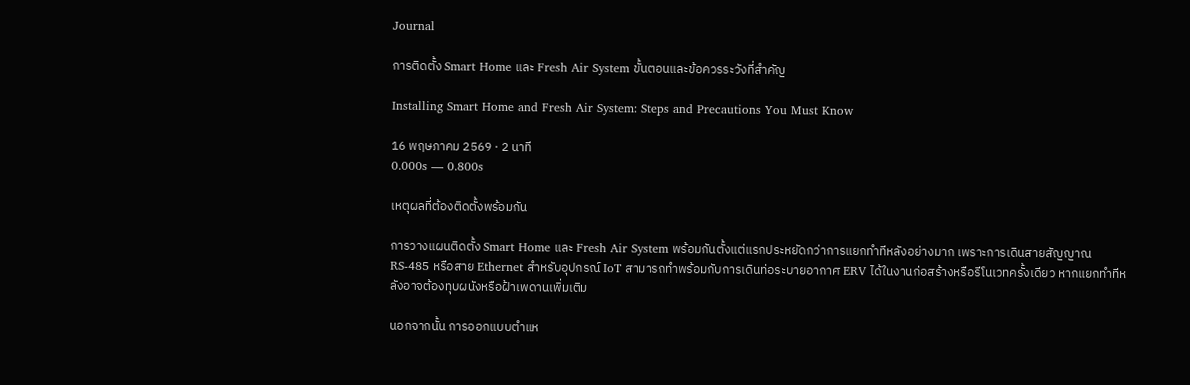Journal

การติดตั้ง Smart Home และ Fresh Air System ขั้นตอนและข้อควรระวังที่สำคัญ

Installing Smart Home and Fresh Air System: Steps and Precautions You Must Know

16 พฤษภาคม 2569 · 2 นาที
0.000s — 0.800s

เหตุผลที่ต้องติดตั้งพร้อมกัน

การวางแผนติดตั้ง Smart Home และ Fresh Air System พร้อมกันตั้งแต่แรกประหยัดกว่าการแยกทำทีหลังอย่างมาก เพราะการเดินสายสัญญาณ RS-485 หรือสาย Ethernet สำหรับอุปกรณ์ IoT สามารถทำพร้อมกับการเดินท่อระบายอากาศ ERV ได้ในงานก่อสร้างหรือรีโนเวทครั้งเดียว หากแยกทำทีหลังอาจต้องทุบผนังหรือฝ้าเพดานเพิ่มเติม

นอกจากนั้น การออกแบบตำแห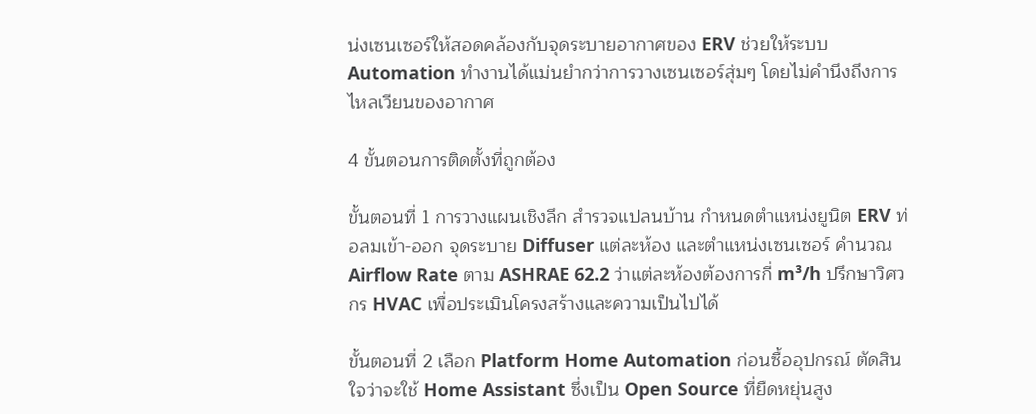น่งเซนเซอร์ให้สอดคล้องกับจุดระบายอากาศของ ERV ช่วยให้ระบบ Automation ทำงานได้แม่นยำกว่าการวางเซนเซอร์สุ่มๆ โดยไม่คำนึงถึงการไหลเวียนของอากาศ

4 ขั้นตอนการติดตั้งที่ถูกต้อง

ขั้นตอนที่ 1 การวางแผนเชิงลึก สำรวจแปลนบ้าน กำหนดตำแหน่งยูนิต ERV ท่อลมเข้า-ออก จุดระบาย Diffuser แต่ละห้อง และตำแหน่งเซนเซอร์ คำนวณ Airflow Rate ตาม ASHRAE 62.2 ว่าแต่ละห้องต้องการกี่ m³/h ปรึกษาวิศวกร HVAC เพื่อประเมินโครงสร้างและความเป็นไปได้

ขั้นตอนที่ 2 เลือก Platform Home Automation ก่อนซื้ออุปกรณ์ ตัดสินใจว่าจะใช้ Home Assistant ซึ่งเป็น Open Source ที่ยืดหยุ่นสูง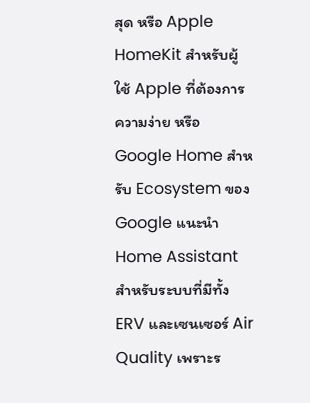สุด หรือ Apple HomeKit สำหรับผู้ใช้ Apple ที่ต้องการความง่าย หรือ Google Home สำหรับ Ecosystem ของ Google แนะนำ Home Assistant สำหรับระบบที่มีทั้ง ERV และเซนเซอร์ Air Quality เพราะร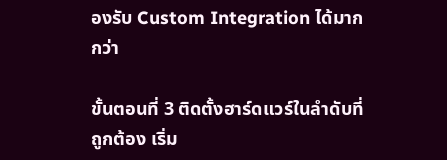องรับ Custom Integration ได้มากกว่า

ขั้นตอนที่ 3 ติดตั้งฮาร์ดแวร์ในลำดับที่ถูกต้อง เริ่ม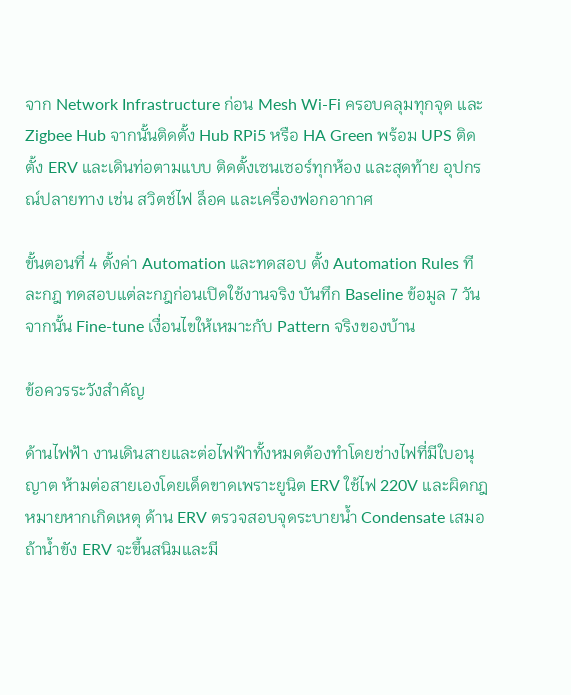จาก Network Infrastructure ก่อน Mesh Wi-Fi ครอบคลุมทุกจุด และ Zigbee Hub จากนั้นติดตั้ง Hub RPi5 หรือ HA Green พร้อม UPS ติดตั้ง ERV และเดินท่อตามแบบ ติดตั้งเซนเซอร์ทุกห้อง และสุดท้าย อุปกรณ์ปลายทาง เช่น สวิตช์ไฟ ล็อค และเครื่องฟอกอากาศ

ขั้นตอนที่ 4 ตั้งค่า Automation และทดสอบ ตั้ง Automation Rules ทีละกฎ ทดสอบแต่ละกฎก่อนเปิดใช้งานจริง บันทึก Baseline ข้อมูล 7 วัน จากนั้น Fine-tune เงื่อนไขให้เหมาะกับ Pattern จริงของบ้าน

ข้อควรระวังสำคัญ

ด้านไฟฟ้า งานเดินสายและต่อไฟฟ้าทั้งหมดต้องทำโดยช่างไฟที่มีใบอนุญาต ห้ามต่อสายเองโดยเด็ดขาดเพราะยูนิต ERV ใช้ไฟ 220V และผิดกฎหมายหากเกิดเหตุ ด้าน ERV ตรวจสอบจุดระบายน้ำ Condensate เสมอ ถ้าน้ำขัง ERV จะขึ้นสนิมและมี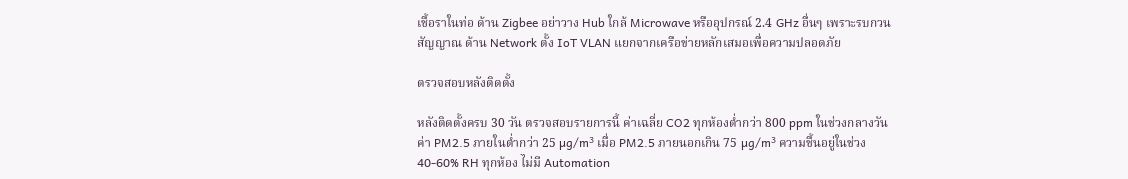เชื้อราในท่อ ด้าน Zigbee อย่าวาง Hub ใกล้ Microwave หรืออุปกรณ์ 2.4 GHz อื่นๆ เพราะรบกวนสัญญาณ ด้าน Network ตั้ง IoT VLAN แยกจากเครือข่ายหลักเสมอเพื่อความปลอดภัย

ตรวจสอบหลังติดตั้ง

หลังติดตั้งครบ 30 วัน ตรวจสอบรายการนี้ ค่าเฉลี่ย CO2 ทุกห้องต่ำกว่า 800 ppm ในช่วงกลางวัน ค่า PM2.5 ภายในต่ำกว่า 25 µg/m³ เมื่อ PM2.5 ภายนอกเกิน 75 µg/m³ ความชื้นอยู่ในช่วง 40-60% RH ทุกห้อง ไม่มี Automation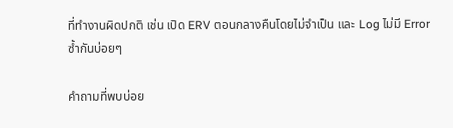ที่ทำงานผิดปกติ เช่น เปิด ERV ตอนกลางคืนโดยไม่จำเป็น และ Log ไม่มี Error ซ้ำกันบ่อยๆ

คำถามที่พบบ่อย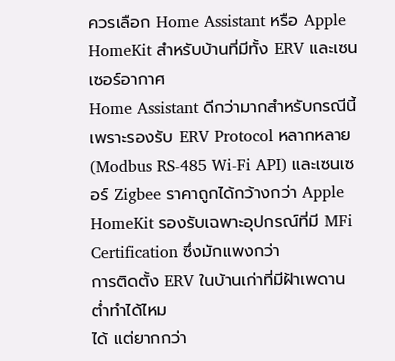ควรเลือก Home Assistant หรือ Apple HomeKit สำหรับบ้านที่มีทั้ง ERV และเซนเซอร์อากาศ
Home Assistant ดีกว่ามากสำหรับกรณีนี้ เพราะรองรับ ERV Protocol หลากหลาย (Modbus RS-485 Wi-Fi API) และเซนเซอร์ Zigbee ราคาถูกได้กว้างกว่า Apple HomeKit รองรับเฉพาะอุปกรณ์ที่มี MFi Certification ซึ่งมักแพงกว่า
การติดตั้ง ERV ในบ้านเก่าที่มีฝ้าเพดานต่ำทำได้ไหม
ได้ แต่ยากกว่า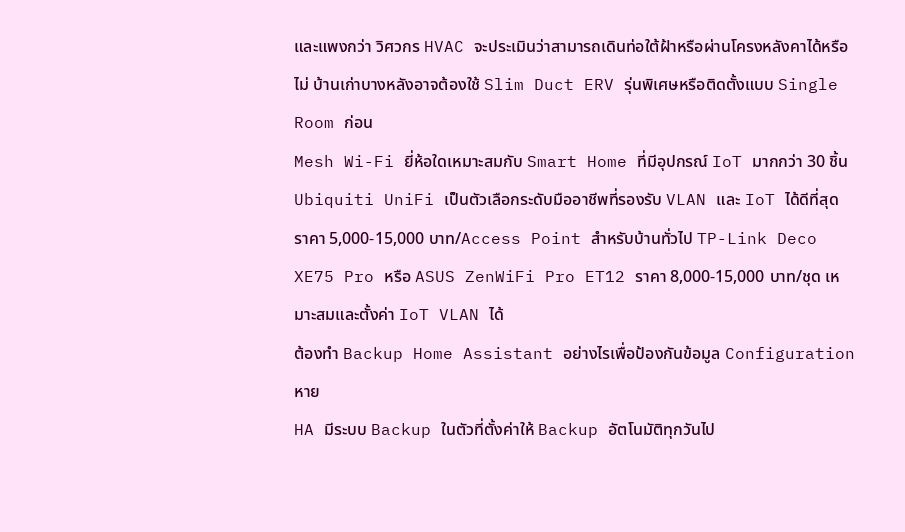และแพงกว่า วิศวกร HVAC จะประเมินว่าสามารถเดินท่อใต้ฝ้าหรือผ่านโครงหลังคาได้หรือไม่ บ้านเก่าบางหลังอาจต้องใช้ Slim Duct ERV รุ่นพิเศษหรือติดตั้งแบบ Single Room ก่อน
Mesh Wi-Fi ยี่ห้อใดเหมาะสมกับ Smart Home ที่มีอุปกรณ์ IoT มากกว่า 30 ชิ้น
Ubiquiti UniFi เป็นตัวเลือกระดับมืออาชีพที่รองรับ VLAN และ IoT ได้ดีที่สุด ราคา 5,000-15,000 บาท/Access Point สำหรับบ้านทั่วไป TP-Link Deco XE75 Pro หรือ ASUS ZenWiFi Pro ET12 ราคา 8,000-15,000 บาท/ชุด เหมาะสมและตั้งค่า IoT VLAN ได้
ต้องทำ Backup Home Assistant อย่างไรเพื่อป้องกันข้อมูล Configuration หาย
HA มีระบบ Backup ในตัวที่ตั้งค่าให้ Backup อัตโนมัติทุกวันไป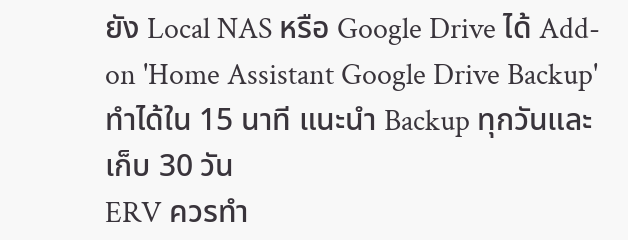ยัง Local NAS หรือ Google Drive ได้ Add-on 'Home Assistant Google Drive Backup' ทำได้ใน 15 นาที แนะนำ Backup ทุกวันและเก็บ 30 วัน
ERV ควรทำ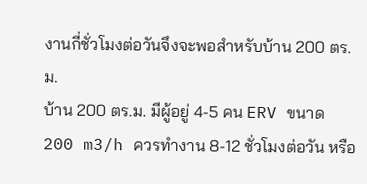งานกี่ชั่วโมงต่อวันจึงจะพอสำหรับบ้าน 200 ตร.ม.
บ้าน 200 ตร.ม. มีผู้อยู่ 4-5 คน ERV ขนาด 200 m3/h ควรทำงาน 8-12 ชั่วโมงต่อวัน หรือ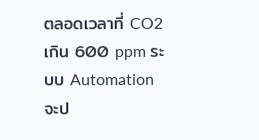ตลอดเวลาที่ CO2 เกิน 600 ppm ระบบ Automation จะป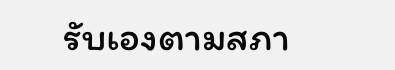รับเองตามสภา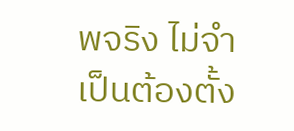พจริง ไม่จำเป็นต้องตั้ง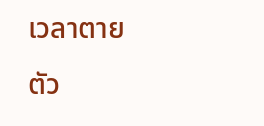เวลาตายตัว